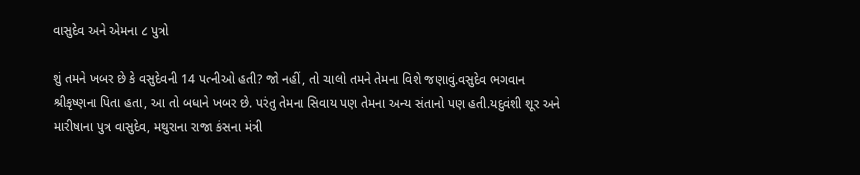વાસુદેવ અને એમના ૮ પુત્રો

શું તમને ખબર છે કે વસુદેવની 14 પત્નીઓ હતી? જો નહીં, તો ચાલો તમને તેમના વિશે જણાવું.વસુદેવ ભગવાન શ્રીકૃષ્ણના પિતા હતા, આ તો બધાને ખબર છે. પરંતુ તેમના સિવાય પણ તેમના અન્ય સંતાનો પણ હતી.યદુવંશી શૂર અને મારીષાના પુત્ર વાસુદેવ, મથુરાના રાજા કંસના મંત્રી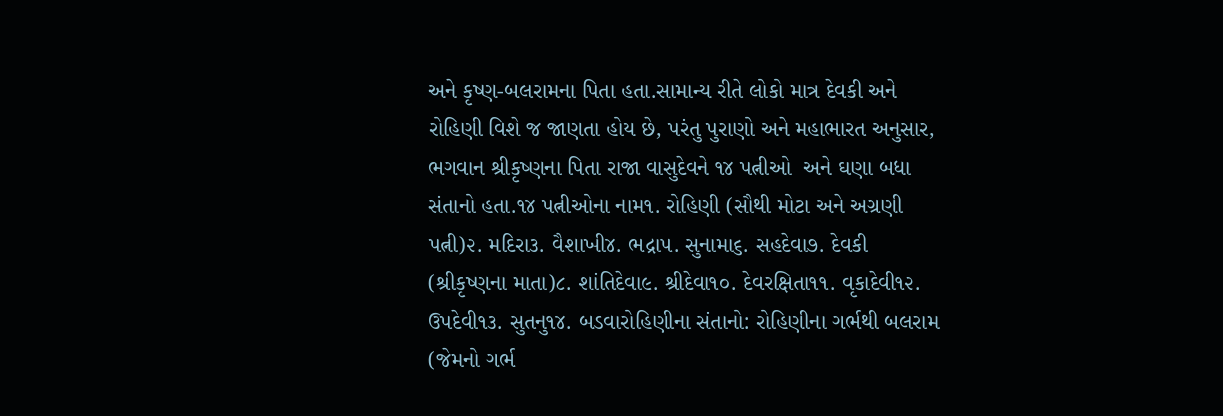અને કૃષ્ણ-બલરામના પિતા હતા.સામાન્ય રીતે લોકો માત્ર દેવકી અને રોહિણી વિશે જ જાણતા હોય છે, પરંતુ પુરાણો અને મહાભારત અનુસાર, ભગવાન શ્રીકૃષ્ણના પિતા રાજા વાસુદેવને ૧૪ પત્નીઓ  અને ઘણા બધા સંતાનો હતા.૧૪ પત્નીઓના નામ૧. રોહિણી (સૌથી મોટા અને અગ્રણી પત્ની)૨. મદિરા૩. વૈશાખી૪. ભદ્રા૫. સુનામા૬. સહદેવા૭. દેવકી (શ્રીકૃષ્ણના માતા)૮. શાંતિદેવા૯. શ્રીદેવા૧૦. દેવરક્ષિતા૧૧. વૃકાદેવી૧૨. ઉપદેવી૧૩. સુતનુ૧૪. બડવારોહિણીના સંતાનો: રોહિણીના ગર્ભથી બલરામ (જેમનો ગર્ભ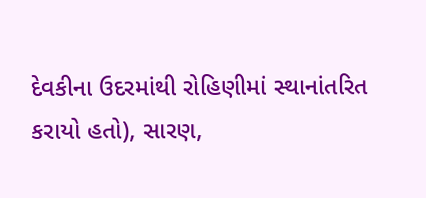દેવકીના ઉદરમાંથી રોહિણીમાં સ્થાનાંતરિત કરાયો હતો), સારણ,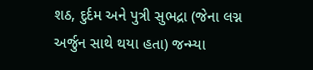શઠ, દુર્દમ અને પુત્રી સુભદ્રા (જેના લગ્ન અર્જુન સાથે થયા હતા) જન્મ્યા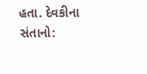હતા. દેવકીના સંતાનો: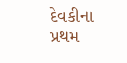દેવકીના પ્રથમ